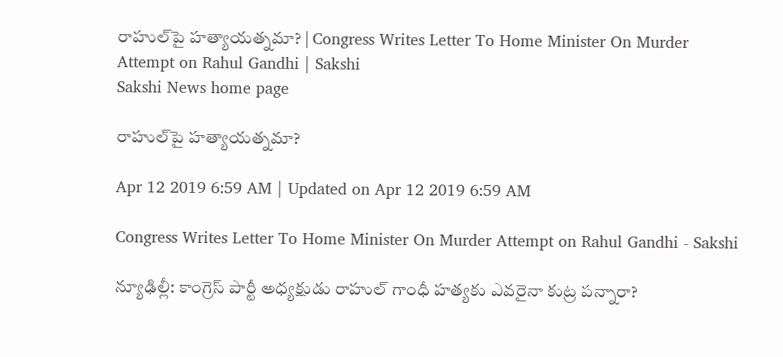రాహుల్‌పై హత్యాయత్నమా? | Congress Writes Letter To Home Minister On Murder Attempt on Rahul Gandhi | Sakshi
Sakshi News home page

రాహుల్‌పై హత్యాయత్నమా?

Apr 12 2019 6:59 AM | Updated on Apr 12 2019 6:59 AM

Congress Writes Letter To Home Minister On Murder Attempt on Rahul Gandhi - Sakshi

న్యూఢిల్లీ: కాంగ్రెస్‌ పార్టీ అధ్యక్షుడు రాహుల్‌ గాంధీ హత్యకు ఎవరైనా కుట్ర పన్నారా?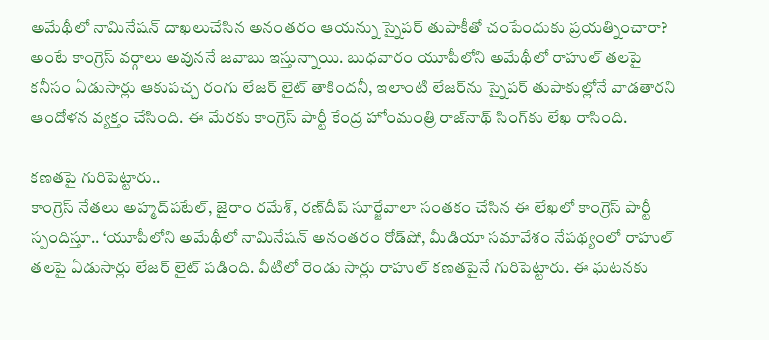అమేథీలో నామినేషన్‌ దాఖలుచేసిన అనంతరం ఆయన్ను స్నైపర్‌ తుపాకీతో చంపేందుకు ప్రయత్నించారా? అంటే కాంగ్రెస్‌ వర్గాలు అవుననే జవాబు ఇస్తున్నాయి. బుధవారం యూపీలోని అమేథీలో రాహుల్‌ తలపై కనీసం ఏడుసార్లు ఆకుపచ్చ రంగు లేజర్‌ లైట్‌ తాకిందనీ, ఇలాంటి లేజర్‌ను స్నైపర్‌ తుపాకుల్లోనే వాడతారని ఆందోళన వ్యక్తం చేసింది. ఈ మేరకు కాంగ్రెస్‌ పార్టీ కేంద్ర హోంమంత్రి రాజ్‌నాథ్‌ సింగ్‌కు లేఖ రాసింది.

కణతపై గురిపెట్టారు..
కాంగ్రెస్‌ నేతలు అహ్మద్‌పటేల్, జైరాం రమేశ్, రణ్‌దీప్‌ సూర్జేవాలా సంతకం చేసిన ఈ లేఖలో కాంగ్రెస్‌ పార్టీ స్పందిస్తూ.. ‘యూపీలోని అమేథీలో నామినేషన్‌ అనంతరం రోడ్‌షో, మీడియా సమావేశం నేపథ్యంలో రాహుల్‌ తలపై ఏడుసార్లు లేజర్‌ లైట్‌ పడింది. వీటిలో రెండు సార్లు రాహుల్‌ కణతపైనే గురిపెట్టారు. ఈ ఘటనకు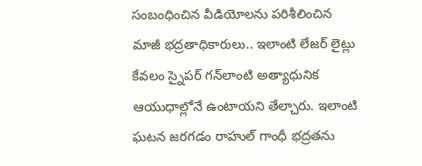సంబంధించిన వీడియోలను పరిశీలించిన మాజీ భద్రతాధికారులు.. ఇలాంటి లేజర్‌ లైట్లు కేవలం స్నైపర్‌ గన్‌లాంటి అత్యాధునిక ఆయుధాల్లోనే ఉంటాయని తేల్చారు. ఇలాంటి ఘటన జరగడం రాహుల్‌ గాంధీ భద్రతను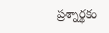ప్రశ్నార్థకం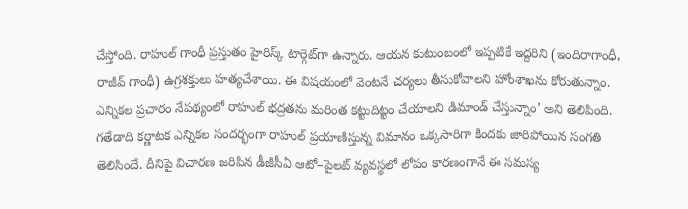చేస్తోంది. రాహుల్‌ గాంధీ ప్రస్తుతం హైరిస్క్‌ టార్గెట్‌గా ఉన్నారు. ఆయన కుటుంబంలో ఇప్పటికే ఇద్దరిని (ఇందిరాగాంధీ, రాజీవ్‌ గాంధీ) ఉగ్రశక్తులు హత్యచేశాయి. ఈ విషయంలో వెంటనే చర్యలు తీసుకోవాలని హోంశాఖను కోరుతున్నాం. ఎన్నికల ప్రచారం నేపథ్యంలో రాహుల్‌ భద్రతను మరింత కట్టుదిట్టం చేయాలని డిమాండ్‌ చేస్తున్నాం’ అని తెలిపింది. గతేడాది కర్ణాటక ఎన్నికల సందర్భంగా రాహుల్‌ ప్రయాణిస్తున్న విమానం ఒక్కసారిగా కిందకు జారిపోయిన సంగతి తెలిసిందే. దీనిపై విచారణ జరిపిన డీజీసీఏ ఆటో–పైలట్‌ వ్యవస్థలో లోపం కారణంగానే ఈ సమస్య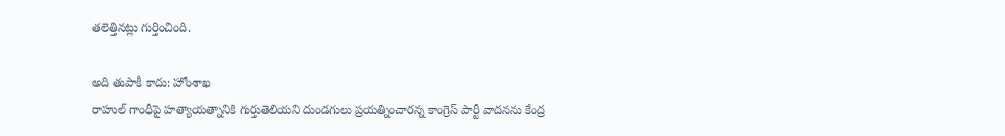తలెత్తినట్లు గుర్తించింది.

అది తుపాకీ కాదు: హోంశాఖ
రాహుల్‌ గాంధీపై హత్యాయత్నానికి గుర్తుతెలియని దుండగులు ప్రయత్నించారన్న కాంగ్రెస్‌ పార్టీ వాదనను కేంద్ర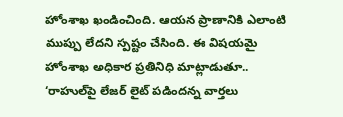హోంశాఖ ఖండించింది. ఆయన ప్రాణానికి ఎలాంటి ముప్పు లేదని స్పష్టం చేసింది. ఈ విషయమై హోంశాఖ అధికార ప్రతినిధి మాట్లాడుతూ.. ‘రాహుల్‌పై లేజర్‌ లైట్‌ పడిందన్న వార్తలు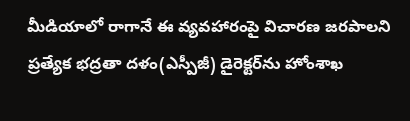మీడియాలో రాగానే ఈ వ్యవహారంపై విచారణ జరపాలని ప్రత్యేక భద్రతా దళం(ఎస్పీజీ) డైరెక్టర్‌ను హోంశాఖ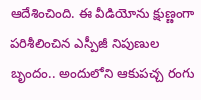ఆదేశించింది. ఈ వీడియోను క్షుణ్ణంగా పరిశీలించిన ఎస్పీజీ నిపుణుల బృందం.. అందులోని ఆకుపచ్చ రంగు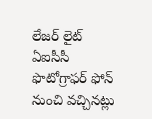లేజర్‌ లైట్‌ ఏఐసీసీ ఫొటోగ్రాఫర్‌ ఫోన్‌ నుంచి వచ్చినట్లు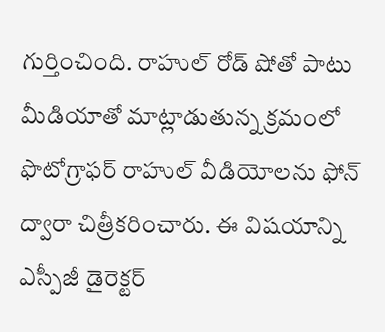గుర్తించింది. రాహుల్‌ రోడ్‌ షోతో పాటు మీడియాతో మాట్లాడుతున్న క్రమంలో ఫొటోగ్రాఫర్‌ రాహుల్‌ వీడియోలను ఫోన్‌ ద్వారా చిత్రీకరించారు. ఈ విషయాన్ని ఎస్పీజీ డైరెక్టర్‌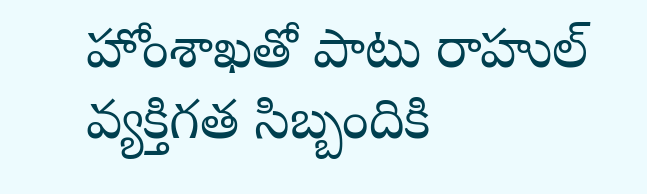హోంశాఖతో పాటు రాహుల్‌ వ్యక్తిగత సిబ్బందికి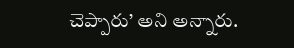చెప్పారు’ అని అన్నారు.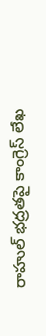రాహుల్‌ భద్రతపై కాంగ్రెస్‌ లేఖ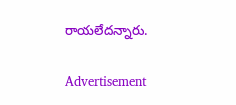రాయలేదన్నారు.

Advertisement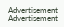Advertisement
Advertisement